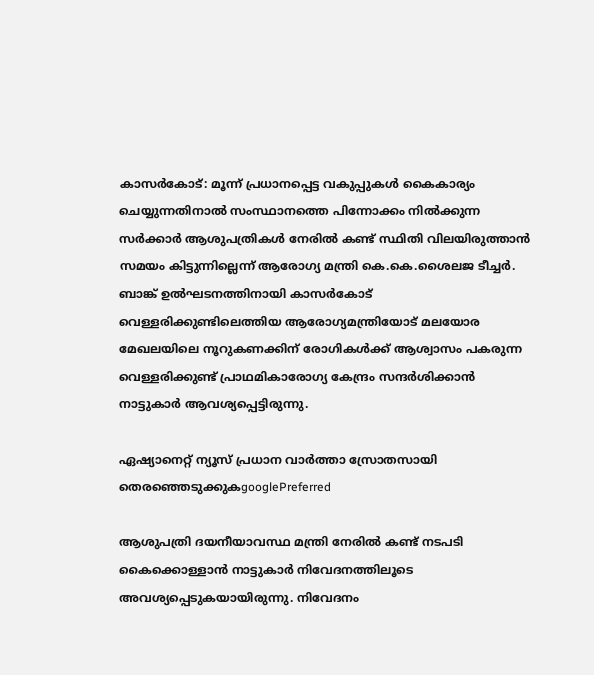കാസര്‍കോട്: മൂന്ന് പ്രധാനപ്പെട്ട വകുപ്പുകള്‍ കൈകാര്യം ചെയ്യുന്നതിനാല്‍ സംസ്ഥാനത്തെ പിന്നോക്കം നില്‍ക്കുന്ന സര്‍ക്കാര്‍ ആശുപത്രികള്‍ നേരില്‍ കണ്ട് സ്ഥിതി വിലയിരുത്താന്‍ സമയം കിട്ടുന്നില്ലെന്ന് ആരോഗ്യ മന്ത്രി കെ.കെ.ശൈലജ ടീച്ചര്‍. ബാങ്ക് ഉല്‍ഘടനത്തിനായി കാസര്‍കോട് വെള്ളരിക്കുണ്ടിലെത്തിയ ആരോഗ്യമന്ത്രിയോട് മലയോര മേഖലയിലെ നൂറുകണക്കിന് രോഗികള്‍ക്ക് ആശ്വാസം പകരുന്ന വെള്ളരിക്കുണ്ട് പ്രാഥമികാരോഗ്യ കേന്ദ്രം സന്ദര്‍ശിക്കാന്‍ നാട്ടുകാര്‍ ആവശ്യപ്പെട്ടിരുന്നു.

ഏഷ്യാനെറ്റ് ന്യൂസ് പ്രധാന വാർത്താ സ്രോതസായി തെരഞ്ഞെടുക്കുകgooglePreferred

ആശുപത്രി ദയനീയാവസ്ഥ മന്ത്രി നേരില്‍ കണ്ട് നടപടി കൈക്കൊള്ളാന്‍ നാട്ടുകാര്‍ നിവേദനത്തിലൂടെ അവശ്യപ്പെടുകയായിരുന്നു. നിവേദനം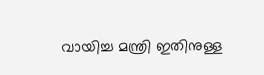വായിച്ച മന്ത്രി ഇതിനുള്ള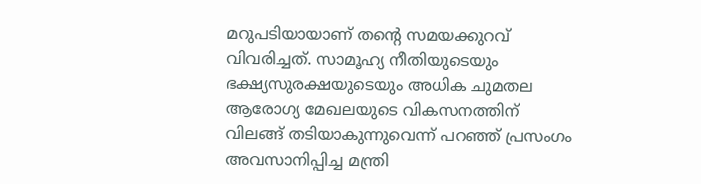മറുപടിയായാണ് തന്റെ സമയക്കുറവ് വിവരിച്ചത്. സാമൂഹ്യ നീതിയുടെയും ഭക്ഷ്യസുരക്ഷയുടെയും അധിക ചുമതല ആരോഗ്യ മേഖലയുടെ വികസനത്തിന് വിലങ്ങ് തടിയാകുന്നുവെന്ന് പറഞ്ഞ് പ്രസംഗം അവസാനിപ്പിച്ച മന്ത്രി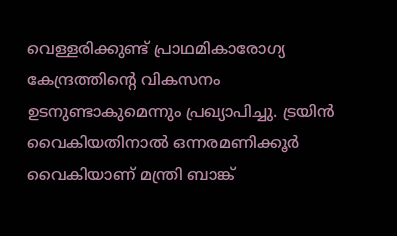വെള്ളരിക്കുണ്ട് പ്രാഥമികാരോഗ്യ കേന്ദ്രത്തിന്റെ വികസനം ഉടനുണ്ടാകുമെന്നും പ്രഖ്യാപിച്ചു. ട്രയിന്‍ വൈകിയതിനാല്‍ ഒന്നരമണിക്കൂര്‍ വൈകിയാണ് മന്ത്രി ബാങ്ക്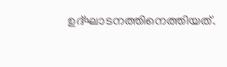ഉദ്ഘാടനത്തിനെത്തിയത്.